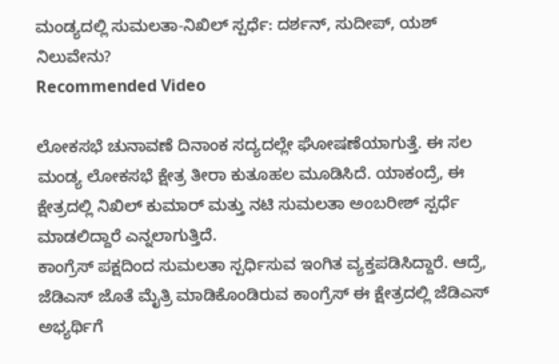ಮಂಡ್ಯದಲ್ಲಿ ಸುಮಲತಾ-ನಿಖಿಲ್ ಸ್ಪರ್ಧೆ: ದರ್ಶನ್, ಸುದೀಪ್, ಯಶ್ ನಿಲುವೇನು?
Recommended Video

ಲೋಕಸಭೆ ಚುನಾವಣೆ ದಿನಾಂಕ ಸದ್ಯದಲ್ಲೇ ಘೋಷಣೆಯಾಗುತ್ತೆ. ಈ ಸಲ ಮಂಡ್ಯ ಲೋಕಸಭೆ ಕ್ಷೇತ್ರ ತೀರಾ ಕುತೂಹಲ ಮೂಡಿಸಿದೆ. ಯಾಕಂದ್ರೆ, ಈ ಕ್ಷೇತ್ರದಲ್ಲಿ ನಿಖಿಲ್ ಕುಮಾರ್ ಮತ್ತು ನಟಿ ಸುಮಲತಾ ಅಂಬರೀಶ್ ಸ್ಪರ್ಧೆ ಮಾಡಲಿದ್ದಾರೆ ಎನ್ನಲಾಗುತ್ತಿದೆ.
ಕಾಂಗ್ರೆಸ್ ಪಕ್ಷದಿಂದ ಸುಮಲತಾ ಸ್ಪರ್ಧಿಸುವ ಇಂಗಿತ ವ್ಯಕ್ತಪಡಿಸಿದ್ದಾರೆ. ಆದ್ರೆ, ಜೆಡಿಎಸ್ ಜೊತೆ ಮೈತ್ರಿ ಮಾಡಿಕೊಂಡಿರುವ ಕಾಂಗ್ರೆಸ್ ಈ ಕ್ಷೇತ್ರದಲ್ಲಿ ಜೆಡಿಎಸ್ ಅಭ್ಯರ್ಥಿಗೆ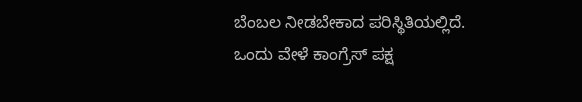ಬೆಂಬಲ ನೀಡಬೇಕಾದ ಪರಿಸ್ಥಿತಿಯಲ್ಲಿದೆ. ಒಂದು ವೇಳೆ ಕಾಂಗ್ರೆಸ್ ಪಕ್ಷ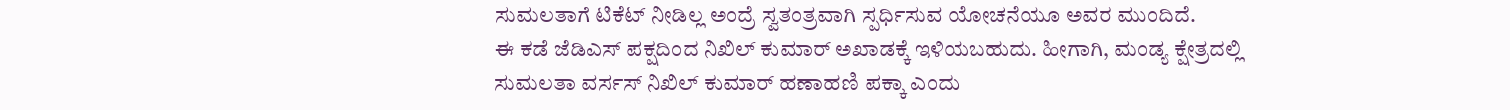ಸುಮಲತಾಗೆ ಟಿಕೆಟ್ ನೀಡಿಲ್ಲ ಅಂದ್ರೆ ಸ್ವತಂತ್ರವಾಗಿ ಸ್ಪರ್ಧಿಸುವ ಯೋಚನೆಯೂ ಅವರ ಮುಂದಿದೆ.
ಈ ಕಡೆ ಜೆಡಿಎಸ್ ಪಕ್ಷದಿಂದ ನಿಖಿಲ್ ಕುಮಾರ್ ಅಖಾಡಕ್ಕೆ ಇಳಿಯಬಹುದು. ಹೀಗಾಗಿ, ಮಂಡ್ಯ ಕ್ಷೇತ್ರದಲ್ಲಿ ಸುಮಲತಾ ವರ್ಸಸ್ ನಿಖಿಲ್ ಕುಮಾರ್ ಹಣಾಹಣಿ ಪಕ್ಕಾ ಎಂದು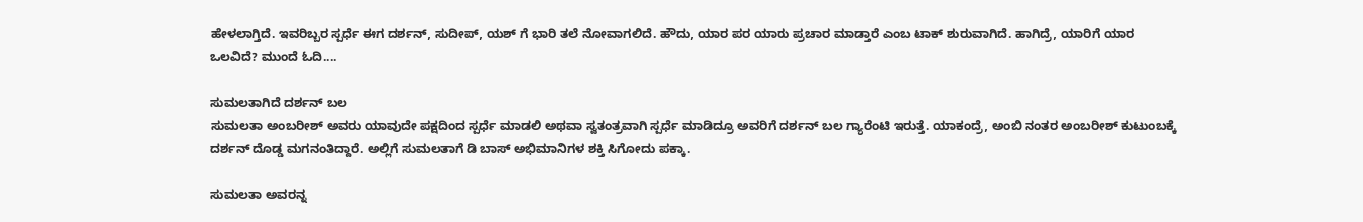ಹೇಳಲಾಗ್ತಿದೆ. ಇವರಿಬ್ಬರ ಸ್ಪರ್ಧೆ ಈಗ ದರ್ಶನ್, ಸುದೀಪ್, ಯಶ್ ಗೆ ಭಾರಿ ತಲೆ ನೋವಾಗಲಿದೆ. ಹೌದು, ಯಾರ ಪರ ಯಾರು ಪ್ರಚಾರ ಮಾಡ್ತಾರೆ ಎಂಬ ಟಾಕ್ ಶುರುವಾಗಿದೆ. ಹಾಗಿದ್ರೆ, ಯಾರಿಗೆ ಯಾರ ಒಲವಿದೆ? ಮುಂದೆ ಓದಿ....

ಸುಮಲತಾಗಿದೆ ದರ್ಶನ್ ಬಲ
ಸುಮಲತಾ ಅಂಬರೀಶ್ ಅವರು ಯಾವುದೇ ಪಕ್ಷದಿಂದ ಸ್ಪರ್ಧೆ ಮಾಡಲಿ ಅಥವಾ ಸ್ವತಂತ್ರವಾಗಿ ಸ್ಪರ್ಧೆ ಮಾಡಿದ್ರೂ ಅವರಿಗೆ ದರ್ಶನ್ ಬಲ ಗ್ಯಾರೆಂಟಿ ಇರುತ್ತೆ. ಯಾಕಂದ್ರೆ, ಅಂಬಿ ನಂತರ ಅಂಬರೀಶ್ ಕುಟುಂಬಕ್ಕೆ ದರ್ಶನ್ ದೊಡ್ಡ ಮಗನಂತಿದ್ದಾರೆ. ಅಲ್ಲಿಗೆ ಸುಮಲತಾಗೆ ಡಿ ಬಾಸ್ ಅಭಿಮಾನಿಗಳ ಶಕ್ತಿ ಸಿಗೋದು ಪಕ್ಕಾ.

ಸುಮಲತಾ ಅವರನ್ನ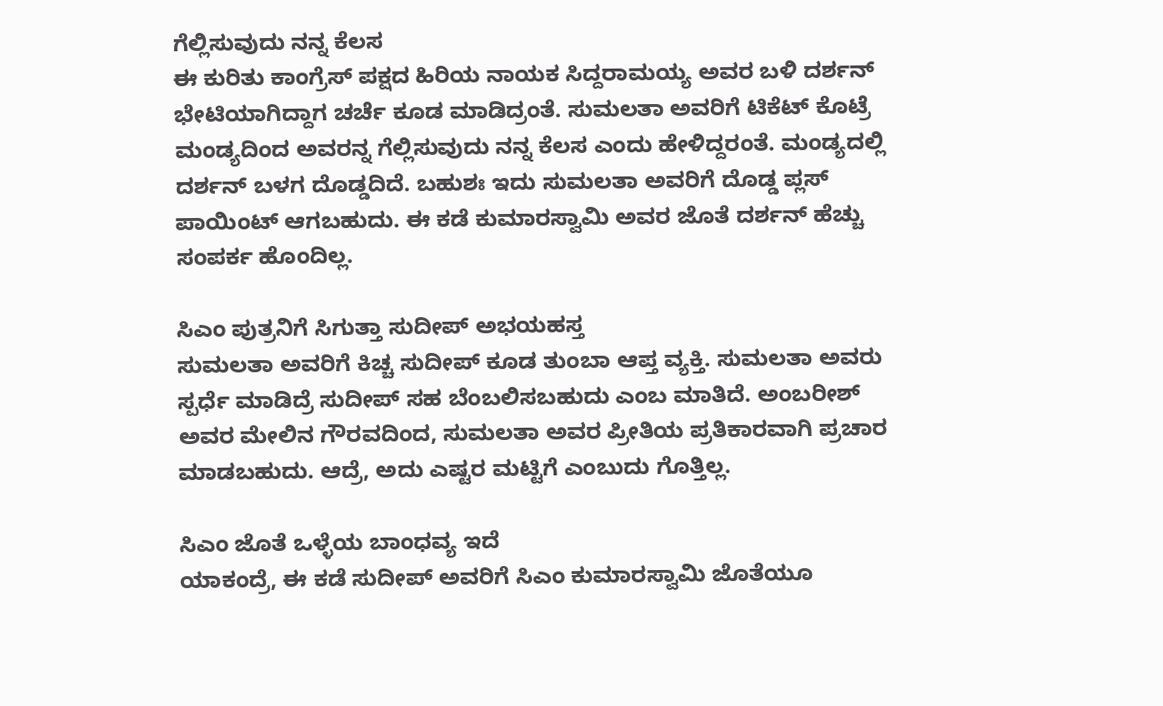ಗೆಲ್ಲಿಸುವುದು ನನ್ನ ಕೆಲಸ
ಈ ಕುರಿತು ಕಾಂಗ್ರೆಸ್ ಪಕ್ಷದ ಹಿರಿಯ ನಾಯಕ ಸಿದ್ದರಾಮಯ್ಯ ಅವರ ಬಳಿ ದರ್ಶನ್ ಭೇಟಿಯಾಗಿದ್ದಾಗ ಚರ್ಚೆ ಕೂಡ ಮಾಡಿದ್ರಂತೆ. ಸುಮಲತಾ ಅವರಿಗೆ ಟಿಕೆಟ್ ಕೊಟ್ರೆ ಮಂಡ್ಯದಿಂದ ಅವರನ್ನ ಗೆಲ್ಲಿಸುವುದು ನನ್ನ ಕೆಲಸ ಎಂದು ಹೇಳಿದ್ದರಂತೆ. ಮಂಡ್ಯದಲ್ಲಿ ದರ್ಶನ್ ಬಳಗ ದೊಡ್ಡದಿದೆ. ಬಹುಶಃ ಇದು ಸುಮಲತಾ ಅವರಿಗೆ ದೊಡ್ಡ ಪ್ಲಸ್ ಪಾಯಿಂಟ್ ಆಗಬಹುದು. ಈ ಕಡೆ ಕುಮಾರಸ್ವಾಮಿ ಅವರ ಜೊತೆ ದರ್ಶನ್ ಹೆಚ್ಚು ಸಂಪರ್ಕ ಹೊಂದಿಲ್ಲ.

ಸಿಎಂ ಪುತ್ರನಿಗೆ ಸಿಗುತ್ತಾ ಸುದೀಪ್ ಅಭಯಹಸ್ತ
ಸುಮಲತಾ ಅವರಿಗೆ ಕಿಚ್ಚ ಸುದೀಪ್ ಕೂಡ ತುಂಬಾ ಆಪ್ತ ವ್ಯಕ್ತಿ. ಸುಮಲತಾ ಅವರು ಸ್ಪರ್ಧೆ ಮಾಡಿದ್ರೆ ಸುದೀಪ್ ಸಹ ಬೆಂಬಲಿಸಬಹುದು ಎಂಬ ಮಾತಿದೆ. ಅಂಬರೀಶ್ ಅವರ ಮೇಲಿನ ಗೌರವದಿಂದ, ಸುಮಲತಾ ಅವರ ಪ್ರೀತಿಯ ಪ್ರತಿಕಾರವಾಗಿ ಪ್ರಚಾರ ಮಾಡಬಹುದು. ಆದ್ರೆ, ಅದು ಎಷ್ಟರ ಮಟ್ಟಿಗೆ ಎಂಬುದು ಗೊತ್ತಿಲ್ಲ.

ಸಿಎಂ ಜೊತೆ ಒಳ್ಳೆಯ ಬಾಂಧವ್ಯ ಇದೆ
ಯಾಕಂದ್ರೆ, ಈ ಕಡೆ ಸುದೀಪ್ ಅವರಿಗೆ ಸಿಎಂ ಕುಮಾರಸ್ವಾಮಿ ಜೊತೆಯೂ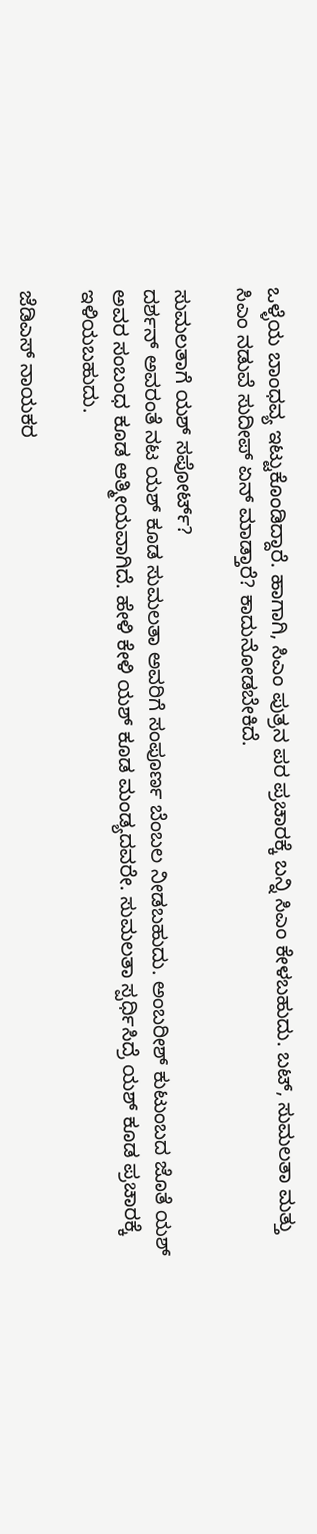ಒಳ್ಳೆಯ ಬಾಂಧವ್ಯ ಇಟ್ಟುಕೊಂಡಿದ್ದಾರೆ. ಹಾಗಾಗಿ, ಸಿಎಂ ಪುತ್ರನ ಪರ ಪ್ರಚಾರಕ್ಕೆ ಬನ್ನಿ ಸಿಎಂ ಕೇಳಬಹುದು. ಬಟ್, ಸುಮಲತಾ ಮತ್ತು ಸಿಎಂ ನಡುವೆ ಸುದೀಪ್ ಏನ್ ಮಾಡ್ತಾರೆ? ಕಾದುನೋಡಬೇಕಿದೆ.

ಸುಮಲತಾಗೆ ಯಶ್ ಸಪೋರ್ಟ್?
ದರ್ಶನ್ ಅವರಂತೆ ನಟ ಯಶ್ ಕೂಡ ಸುಮಲತಾ ಅವರಿಗೆ ಸಂಪೂರ್ಣ ಬೆಂಬಲ ನೀಡಬಹುದು. ಅಂಬರೀಶ್ ಕುಟುಂಬದ ಜೊತೆ ಯಶ್ ಅವರ ಸಂಬಂಧ ಕೂಡ ಆತ್ಮೀಯವಾಗಿದೆ. ಹೇಳಿ ಕೇಳಿ ಯಶ್ ಕೂಡ ಮಂಡ್ಯದವರೇ. ಸುಮಲತಾ ಸ್ಪರ್ಧಿಸಿದ್ರೆ ಯಶ್ ಕೂಡ ಪ್ರಚಾರಕ್ಕೆ ಇಳಿಯಬಹುದು.

ಜೆಡಿಎಸ್ ನಾಯಕರ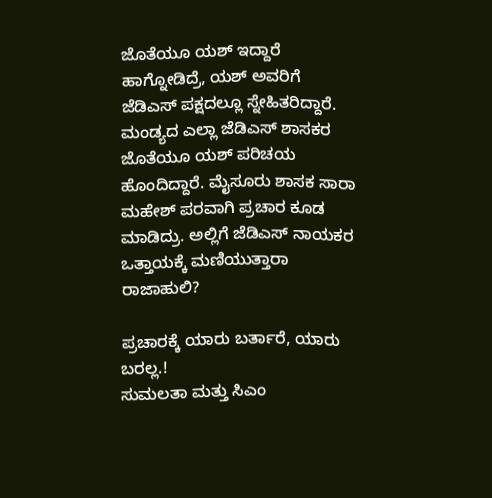ಜೊತೆಯೂ ಯಶ್ ಇದ್ದಾರೆ
ಹಾಗ್ನೋಡಿದ್ರೆ, ಯಶ್ ಅವರಿಗೆ ಜೆಡಿಎಸ್ ಪಕ್ಷದಲ್ಲೂ ಸ್ನೇಹಿತರಿದ್ದಾರೆ. ಮಂಡ್ಯದ ಎಲ್ಲಾ ಜೆಡಿಎಸ್ ಶಾಸಕರ ಜೊತೆಯೂ ಯಶ್ ಪರಿಚಯ ಹೊಂದಿದ್ದಾರೆ. ಮೈಸೂರು ಶಾಸಕ ಸಾರಾ ಮಹೇಶ್ ಪರವಾಗಿ ಪ್ರಚಾರ ಕೂಡ ಮಾಡಿದ್ರು. ಅಲ್ಲಿಗೆ ಜೆಡಿಎಸ್ ನಾಯಕರ ಒತ್ತಾಯಕ್ಕೆ ಮಣಿಯುತ್ತಾರಾ ರಾಜಾಹುಲಿ?

ಪ್ರಚಾರಕ್ಕೆ ಯಾರು ಬರ್ತಾರೆ, ಯಾರು ಬರಲ್ಲ.!
ಸುಮಲತಾ ಮತ್ತು ಸಿಎಂ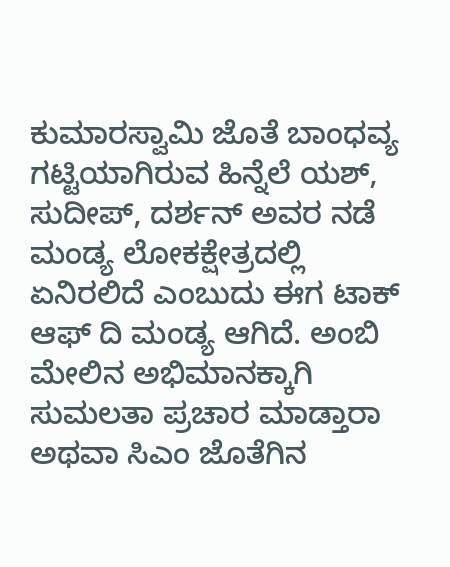ಕುಮಾರಸ್ವಾಮಿ ಜೊತೆ ಬಾಂಧವ್ಯ ಗಟ್ಟಿಯಾಗಿರುವ ಹಿನ್ನೆಲೆ ಯಶ್, ಸುದೀಪ್, ದರ್ಶನ್ ಅವರ ನಡೆ ಮಂಡ್ಯ ಲೋಕಕ್ಷೇತ್ರದಲ್ಲಿ ಏನಿರಲಿದೆ ಎಂಬುದು ಈಗ ಟಾಕ್ ಆಫ್ ದಿ ಮಂಡ್ಯ ಆಗಿದೆ. ಅಂಬಿ ಮೇಲಿನ ಅಭಿಮಾನಕ್ಕಾಗಿ ಸುಮಲತಾ ಪ್ರಚಾರ ಮಾಡ್ತಾರಾ ಅಥವಾ ಸಿಎಂ ಜೊತೆಗಿನ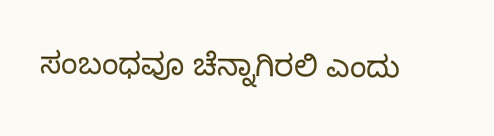ಸಂಬಂಧವೂ ಚೆನ್ನಾಗಿರಲಿ ಎಂದು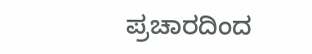ಪ್ರಚಾರದಿಂದ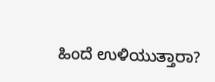ಹಿಂದೆ ಉಳಿಯುತ್ತಾರಾ?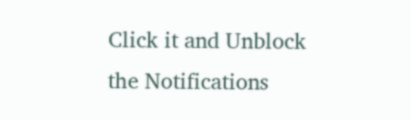Click it and Unblock the Notifications